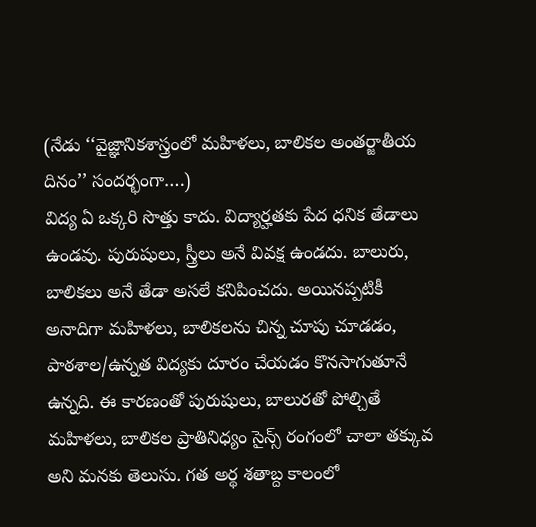(నేడు ‘‘వైజ్ఞానికశాస్త్రంలో మహిళలు, బాలికల అంతర్జాతీయ దినం’’ సందర్భంగా….)
విద్య ఏ ఒక్కరి సొత్తు కాదు. విద్యార్హతకు పేద ధనిక తేడాలు ఉండవు. పురుషులు, స్త్రీలు అనే వివక్ష ఉండదు. బాలురు, బాలికలు అనే తేడా అసలే కనిపించదు. అయినప్పటికీ అనాదిగా మహిళలు, బాలికలను చిన్న చూపు చూడడం, పాఠశాల/ఉన్నత విద్యకు దూరం చేయడం కొనసాగుతూనే ఉన్నది. ఈ కారణంతో పురుషులు, బాలురతో పోల్చితే మహిళలు, బాలికల ప్రాతినిధ్యం సైన్స్ రంగంలో చాలా తక్కువ అని మనకు తెలుసు. గత అర్థ శతాబ్ద కాలంలో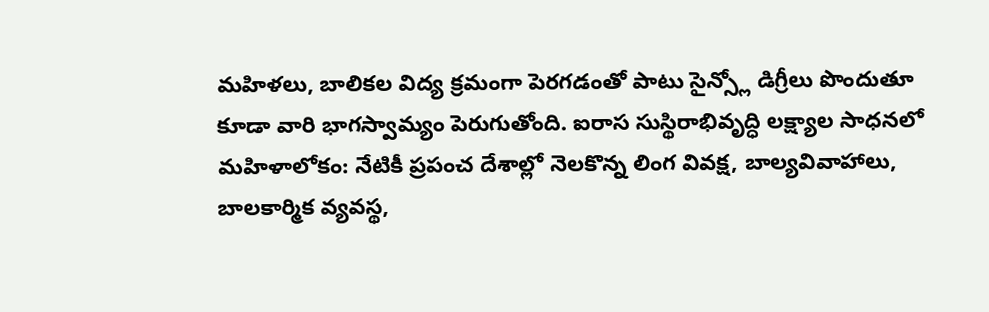మహిళలు, బాలికల విద్య క్రమంగా పెరగడంతో పాటు సైన్స్లో డిగ్రీలు పొందుతూ కూడా వారి భాగస్వామ్యం పెరుగుతోంది. ఐరాస సుస్థిరాభివృద్ధి లక్ష్యాల సాధనలో మహిళాలోకం: నేటికీ ప్రపంచ దేశాల్లో నెలకొన్న లింగ వివక్ష, బాల్యవివాహాలు, బాలకార్మిక వ్యవస్థ,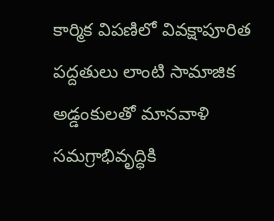కార్మిక విపణిలో వివక్షాపూరిత పద్దతులు లాంటి సామాజిక అడ్డంకులతో మానవాళి సమగ్రాభివృద్ధికి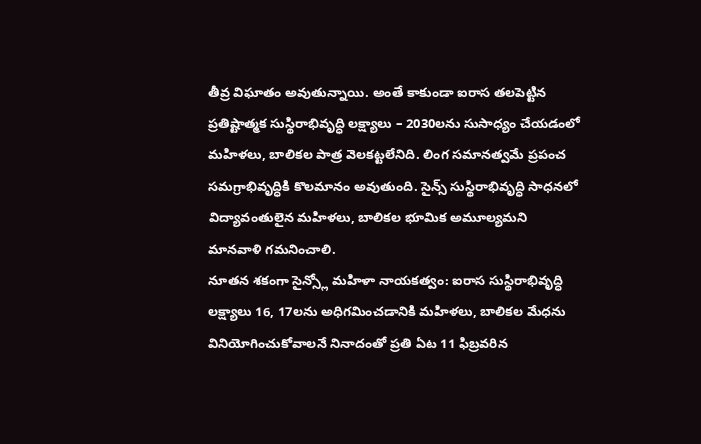తీవ్ర విఘాతం అవుతున్నాయి. అంతే కాకుండా ఐరాస తలపెట్టిన ప్రతిష్టాత్మక సుస్థిరాభివృద్ధి లక్ష్యాలు – 2030లను సుసాధ్యం చేయడంలో మహిళలు, బాలికల పాత్ర వెలకట్టలేనిది. లింగ సమానత్వమే ప్రపంచ సమగ్రాభివృద్ధికి కొలమానం అవుతుంది. సైన్స్ సుస్థిరాభివృద్ధి సాధనలో విద్యావంతులైన మహిళలు, బాలికల భూమిక అమూల్యమని మానవాళి గమనించాలి.
నూతన శకంగా సైన్స్లో మహిళా నాయకత్వం: ఐరాస సుస్థిరాభివృద్ధి లక్ష్యాలు 16, 17లను అధిగమించడానికి మహిళలు, బాలికల మేధను వినియోగించుకోవాలనే నినాదంతో ప్రతి ఏట 11 ఫిబ్రవరిన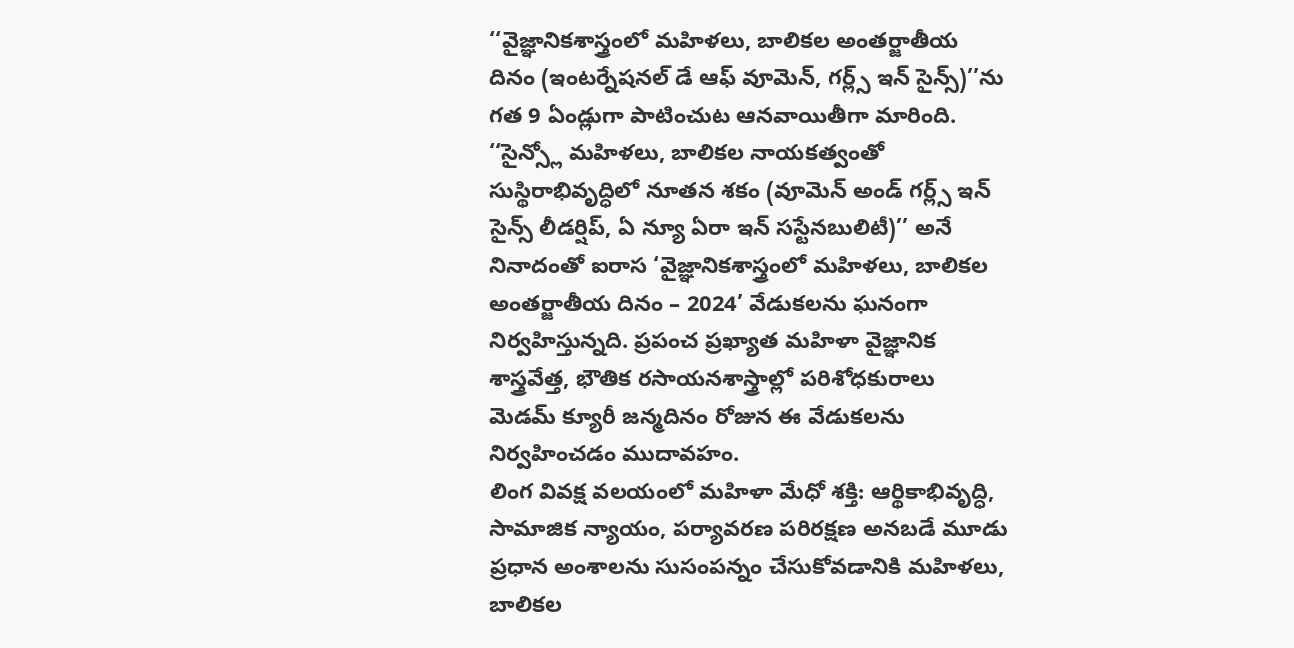‘‘వైజ్ఞానికశాస్త్రంలో మహిళలు, బాలికల అంతర్జాతీయ దినం (ఇంటర్నేషనల్ డే ఆఫ్ వూమెన్, గర్ల్స్ ఇన్ సైన్స్)’’ను గత 9 ఏండ్లుగా పాటించుట ఆనవాయితీగా మారింది. ‘‘సైన్స్లో మహిళలు, బాలికల నాయకత్వంతో సుస్థిరాభివృద్ధిలో నూతన శకం (వూమెన్ అండ్ గర్ల్స్ ఇన్ సైన్స్ లీడర్షిప్, ఏ న్యూ ఏరా ఇన్ సస్టేనబులిటీ)’’ అనే నినాదంతో ఐరాస ‘వైజ్ఞానికశాస్త్రంలో మహిళలు, బాలికల అంతర్జాతీయ దినం – 2024’ వేడుకలను ఘనంగా నిర్వహిస్తున్నది. ప్రపంచ ప్రఖ్యాత మహిళా వైజ్ఞానిక శాస్త్రవేత్త, భౌతిక రసాయనశాస్త్రాల్లో పరిశోధకురాలు మెడమ్ క్యూరీ జన్మదినం రోజున ఈ వేడుకలను నిర్వహించడం ముదావహం.
లింగ వివక్ష వలయంలో మహిళా మేధో శక్తి: ఆర్థికాభివృద్ధి, సామాజిక న్యాయం, పర్యావరణ పరిరక్షణ అనబడే మూడు ప్రధాన అంశాలను సుసంపన్నం చేసుకోవడానికి మహిళలు, బాలికల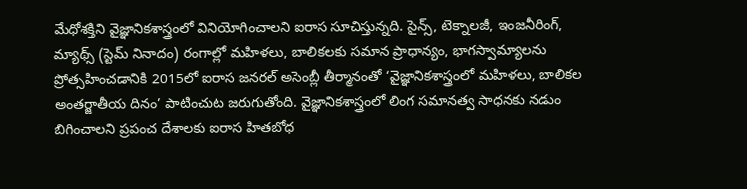మేధోశక్తిని వైజ్ఞానికశాస్త్రంలో వినియోగించాలని ఐరాస సూచిస్తున్నది. సైన్స్, టెక్నాలజీ, ఇంజనీరింగ్, మ్యాథ్స్ (స్టెమ్ నినాదం) రంగాల్లో మహిళలు, బాలికలకు సమాన ప్రాధాన్యం, భాగస్వామ్యాలను ప్రోత్సహించడానికి 2015లో ఐరాస జనరల్ అసెంబ్లీ తీర్మానంతో ‘వైజ్ఞానికశాస్త్రంలో మహిళలు, బాలికల అంతర్జాతీయ దినం’ పాటించుట జరుగుతోంది. వైజ్ఞానికశాస్త్రంలో లింగ సమానత్వ సాధనకు నడుం బిగించాలని ప్రపంచ దేశాలకు ఐరాస హితబోధ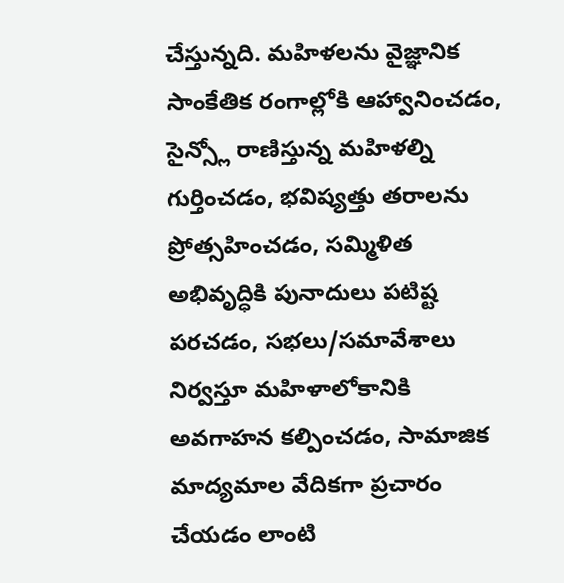చేస్తున్నది. మహిళలను వైజ్ఞానిక సాంకేతిక రంగాల్లోకి ఆహ్వానించడం, సైన్స్లో రాణిస్తున్న మహిళల్ని గుర్తించడం, భవిష్యత్తు తరాలను ప్రోత్సహించడం, సమ్మిళిత అభివృద్ధికి పునాదులు పటిష్ట పరచడం, సభలు/సమావేశాలు నిర్వస్తూ మహిళాలోకానికి అవగాహన కల్పించడం, సామాజిక మాద్యమాల వేదికగా ప్రచారం చేయడం లాంటి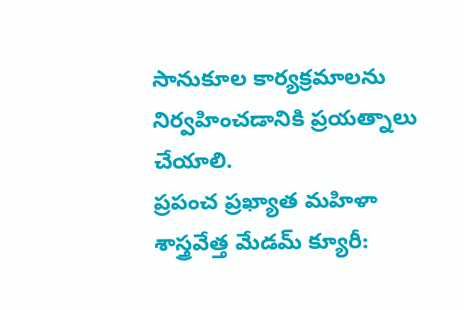సానుకూల కార్యక్రమాలను నిర్వహించడానికి ప్రయత్నాలు చేయాలి.
ప్రపంచ ప్రఖ్యాత మహిళా శాస్త్రవేత్త మేడమ్ క్యూరీ: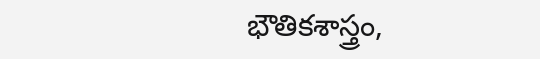భౌతికశాస్త్రం,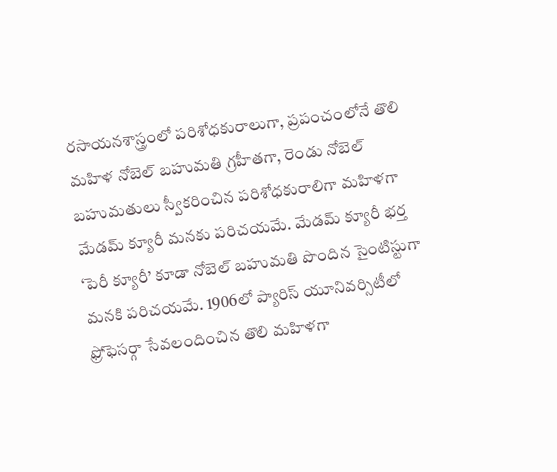రసాయనశాస్త్రంలో పరిశోధకురాలుగా, ప్రపంచంలోనే తొలి మహిళ నోబెల్ బహుమతి గ్రహీతగా, రెండు నోబెల్ బహుమతులు స్వీకరించిన పరిశోధకురాలిగా మహిళగా మేడమ్ క్యూరీ మనకు పరిచయమే. మేడమ్ క్యూరీ భర్త ‘పెరీ క్యూరీ’ కూడా నోబెల్ బహుమతి పొందిన సైంటిస్టుగా మనకి పరిచయమే. 1906లో ప్యారిస్ యూనివర్సిటీలో ఫ్రోఫెసర్గా సేవలందించిన తొలి మహిళగా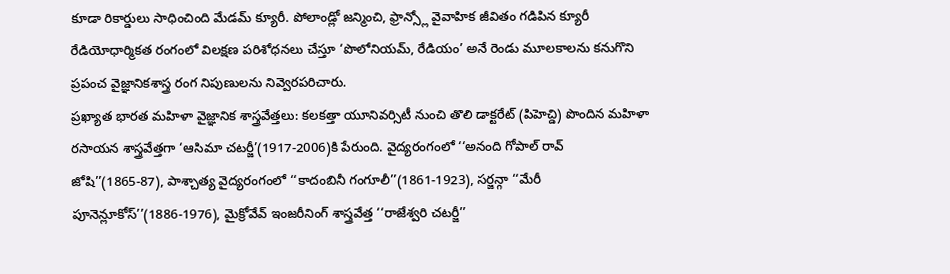కూడా రికార్డులు సాధించింది మేడమ్ క్యూరీ. పోలాండ్లో జన్మించి, ఫ్రాన్స్లో వైవాహిక జీవితం గడిపిన క్యూరీ రేడియోధార్మికత రంగంలో విలక్షణ పరిశోధనలు చేస్తూ ‘పొలోనియమ్, రేడియం’ అనే రెండు మూలకాలను కనుగొని ప్రపంచ వైజ్ఞానికశాస్త్ర రంగ నిపుణులను నివ్వెరపరిచారు.
ప్రఖ్యాత భారత మహిళా వైజ్ఞానిక శాస్త్రవేత్తలు: కలకత్తా యూనివర్సిటీ నుంచి తొలి డాక్టరేట్ (పిహెచ్డి) పొందిన మహిళా రసాయన శాస్త్రవేత్తగా ‘ఆసిమా చటర్జీ’(1917-2006)కి పేరుంది. వైద్యరంగంలో ‘‘అనంది గోపాల్ రావ్ జోషి’’(1865-87), పాశ్చాత్య వైద్యరంగంలో ‘‘కాదంబినీ గంగూలీ’’(1861-1923), సర్జన్గా ‘‘మేరీ పూనెన్లూకోస్’’(1886-1976), మైక్రోవేవ్ ఇంజరీనింగ్ శాస్త్రవేత్త ‘‘రాజేశ్వరి చటర్జీ’’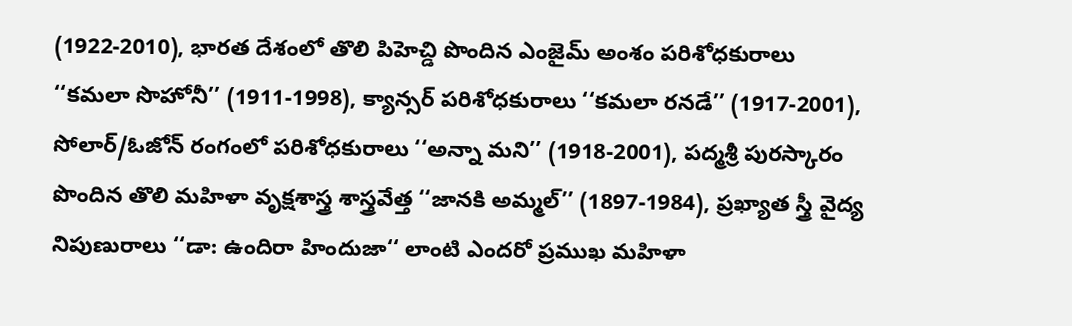(1922-2010), భారత దేశంలో తొలి పిహెచ్డి పొందిన ఎంజైమ్ అంశం పరిశోధకురాలు ‘‘కమలా సొహోనీ’’ (1911-1998), క్యాన్సర్ పరిశోధకురాలు ‘‘కమలా రనడే’’ (1917-2001), సోలార్/ఓజోన్ రంగంలో పరిశోధకురాలు ‘‘అన్నా మని’’ (1918-2001), పద్మశ్రీ పురస్కారం పొందిన తొలి మహిళా వృక్షశాస్త్ర శాస్త్రవేత్త ‘‘జానకి అమ్మల్’’ (1897-1984), ప్రఖ్యాత స్త్రీ వైద్య నిపుణురాలు ‘‘డా: ఉందిరా హిందుజా‘‘ లాంటి ఎందరో ప్రముఖ మహిళా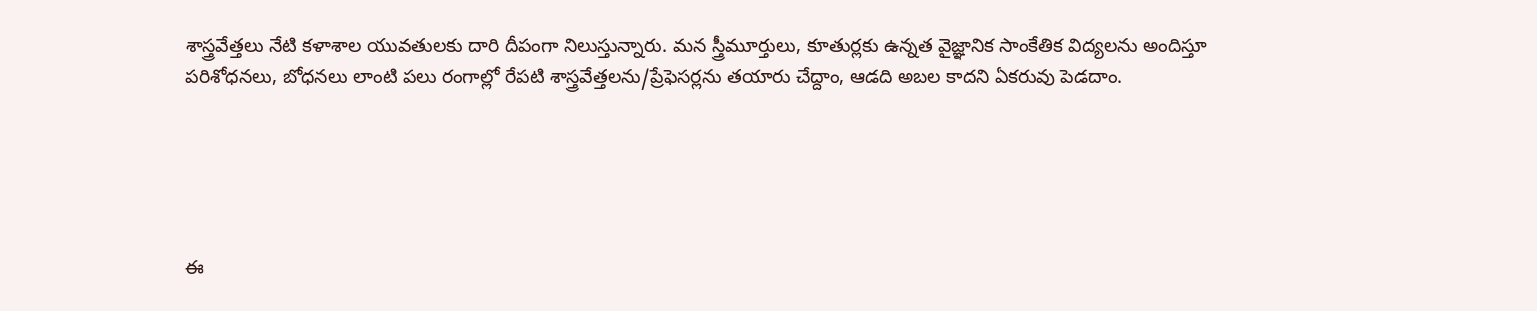శాస్త్రవేత్తలు నేటి కళాశాల యువతులకు దారి దీపంగా నిలుస్తున్నారు. మన స్త్రీమూర్తులు, కూతుర్లకు ఉన్నత వైజ్ఞానిక సాంకేతిక విద్యలను అందిస్తూ పరిశోధనలు, బోధనలు లాంటి పలు రంగాల్లో రేపటి శాస్త్రవేత్తలను/ప్రేఫెసర్లను తయారు చేద్దాం, ఆడది అబల కాదని ఏకరువు పెడదాం.





ఈ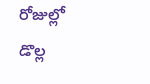రోజుల్లో డొల్ల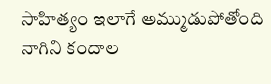సాహిత్యం ఇలాగే అమ్ముడుపోతోంది నాగిని కందాల